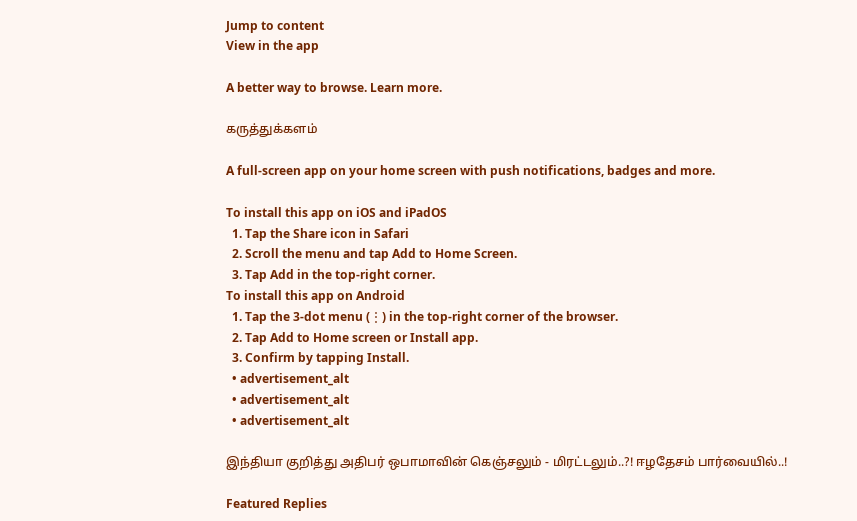Jump to content
View in the app

A better way to browse. Learn more.

கருத்துக்களம்

A full-screen app on your home screen with push notifications, badges and more.

To install this app on iOS and iPadOS
  1. Tap the Share icon in Safari
  2. Scroll the menu and tap Add to Home Screen.
  3. Tap Add in the top-right corner.
To install this app on Android
  1. Tap the 3-dot menu (⋮) in the top-right corner of the browser.
  2. Tap Add to Home screen or Install app.
  3. Confirm by tapping Install.
  • advertisement_alt
  • advertisement_alt
  • advertisement_alt

இந்தியா குறித்து அதிபர் ஒபாமாவின் கெஞ்சலும் - மிரட்டலும்..?! ஈழதேசம் பார்வையில்..!

Featured Replies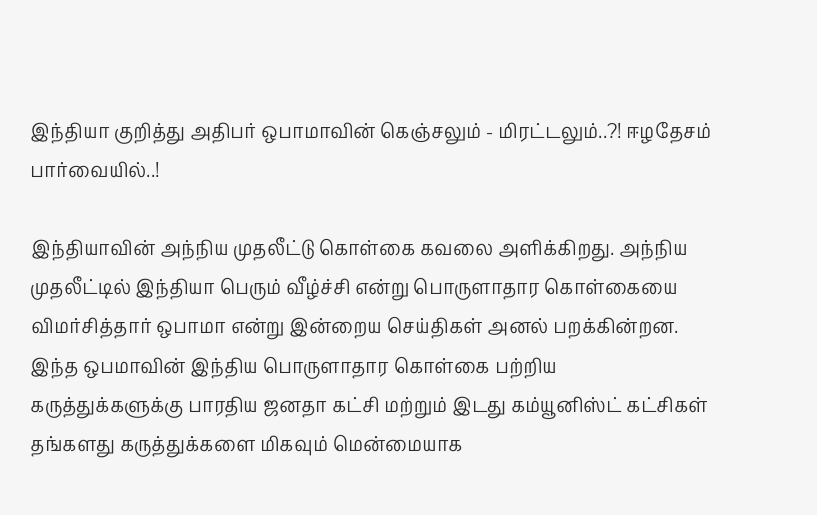இந்தியா குறித்து அதிபர் ஒபாமாவின் கெஞ்சலும் - மிரட்டலும்..?! ஈழதேசம் பார்வையில்..!

இந்தியாவின் அந்நிய முதலீட்டு கொள்கை கவலை அளிக்கிறது. அந்நிய முதலீட்டில் இந்தியா பெரும் வீழ்ச்சி என்று பொருளாதார கொள்கையை விமர்சித்தார் ஒபாமா என்று இன்றைய செய்திகள் அனல் பறக்கின்றன. இந்த ஒபமாவின் இந்திய பொருளாதார கொள்கை பற்றிய கருத்துக்களுக்கு பாரதிய ஜனதா கட்சி மற்றும் இடது கம்யூனிஸ்ட் கட்சிகள் தங்களது கருத்துக்களை மிகவும் மென்மையாக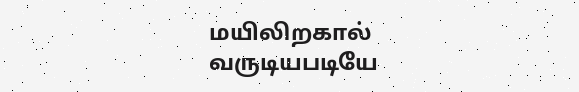மயிலிறகால் வருடியபடியே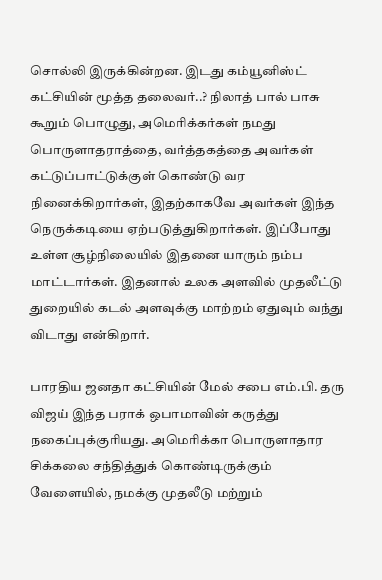சொல்லி இருக்கின்றன. இடது கம்யூனிஸ்ட் கட்சியின் மூத்த தலைவர்..? நிலாத் பால் பாசு கூறும் பொழுது, அமெரிக்கர்கள் நமது பொருளாதராத்தை, வர்த்தகத்தை அவர்கள் கட்டுப்பாட்டுக்குள் கொண்டு வர நினைக்கிறார்கள், இதற்காகவே அவர்கள் இந்த நெருக்கடியை ஏற்படுத்துகிறார்கள். இப்போது உள்ள சூழ்நிலையில் இதனை யாரும் நம்ப மாட்டார்கள். இதனால் உலக அளவில் முதலீட்டு துறையில் கடல் அளவுக்கு மாற்றம் ஏதுவும் வந்து விடாது என்கிறார்.

பாரதிய ஜனதா கட்சியின் மேல் சபை எம்.பி. தரு விஜய் இந்த பராக் ஒபாமாவின் கருத்து நகைப்புக்குரியது. அமெரிக்கா பொருளாதார சிக்கலை சந்தித்துக் கொண்டிருக்கும் வேளையில், நமக்கு முதலீடு மற்றும்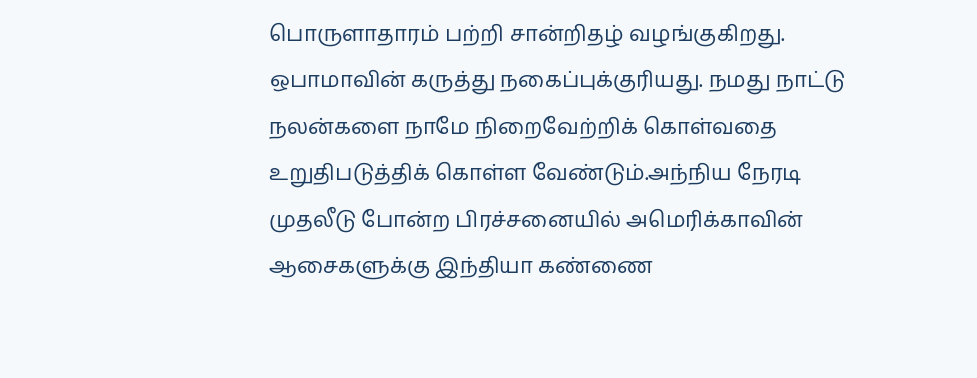பொருளாதாரம் பற்றி சான்றிதழ் வழங்குகிறது. ஒபாமாவின் கருத்து நகைப்புக்குரியது. நமது நாட்டு நலன்களை நாமே நிறைவேற்றிக் கொள்வதை உறுதிபடுத்திக் கொள்ள வேண்டும்.அந்நிய நேரடி முதலீடு போன்ற பிரச்சனையில் அமெரிக்காவின் ஆசைகளுக்கு இந்தியா கண்ணை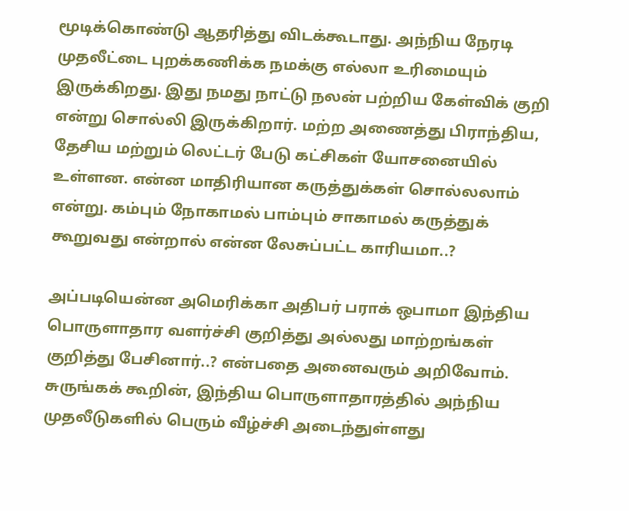மூடிக்கொண்டு ஆதரித்து விடக்கூடாது. அந்நிய நேரடி முதலீட்டை புறக்கணிக்க நமக்கு எல்லா உரிமையும் இருக்கிறது. இது நமது நாட்டு நலன் பற்றிய கேள்விக் குறி என்று சொல்லி இருக்கிறார். மற்ற அணைத்து பிராந்திய, தேசிய மற்றும் லெட்டர் பேடு கட்சிகள் யோசனையில் உள்ளன. என்ன மாதிரியான கருத்துக்கள் சொல்லலாம் என்று. கம்பும் நோகாமல் பாம்பும் சாகாமல் கருத்துக் கூறுவது என்றால் என்ன லேசுப்பட்ட காரியமா..?

அப்படியென்ன அமெரிக்கா அதிபர் பராக் ஒபாமா இந்திய பொருளாதார வளர்ச்சி குறித்து அல்லது மாற்றங்கள் குறித்து பேசினார்..? என்பதை அனைவரும் அறிவோம். சுருங்கக் கூறின், இந்திய பொருளாதாரத்தில் அந்நிய முதலீடுகளில் பெரும் வீழ்ச்சி அடைந்துள்ளது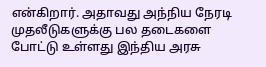என்கிறார். அதாவது அந்நிய நேரடி முதலீடுகளுக்கு பல தடைகளை போட்டு உள்ளது இந்திய அரசு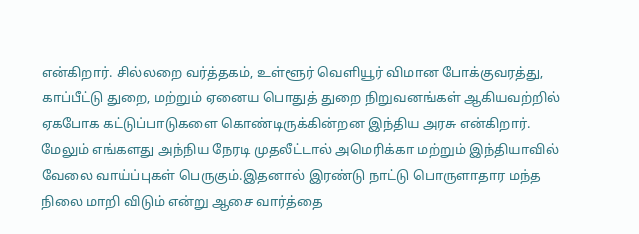என்கிறார். சில்லறை வர்த்தகம், உள்ளூர் வெளியூர் விமான போக்குவரத்து, காப்பீட்டு துறை, மற்றும் ஏனைய பொதுத் துறை நிறுவனங்கள் ஆகியவற்றில் ஏகபோக கட்டுப்பாடுகளை கொண்டிருக்கின்றன இந்திய அரசு என்கிறார். மேலும் எங்களது அந்நிய நேரடி முதலீட்டால் அமெரிக்கா மற்றும் இந்தியாவில் வேலை வாய்ப்புகள் பெருகும்.இதனால் இரண்டு நாட்டு பொருளாதார மந்த நிலை மாறி விடும் என்று ஆசை வார்த்தை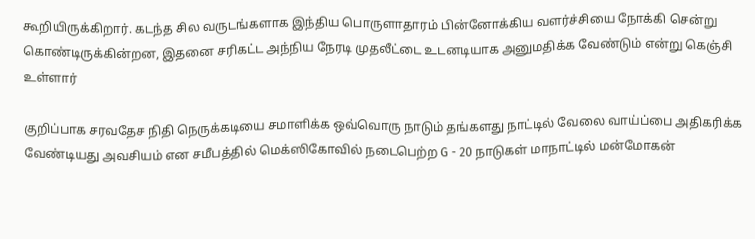கூறியிருக்கிறார். கடந்த சில வருடங்களாக இந்திய பொருளாதாரம் பின்னோக்கிய வளர்ச்சியை நோக்கி சென்று கொண்டிருக்கின்றன, இதனை சரிகட்ட அந்நிய நேரடி முதலீட்டை உடனடியாக அனுமதிக்க வேண்டும் என்று கெஞ்சி உள்ளார்

குறிப்பாக சரவதேச நிதி நெருக்கடியை சமாளிக்க ஒவ்வொரு நாடும் தங்களது நாட்டில் வேலை வாய்ப்பை அதிகரிக்க வேண்டியது அவசியம் என சமீபத்தில் மெக்ஸிகோவில் நடைபெற்ற G - 20 நாடுகள் மாநாட்டில் மன்மோகன்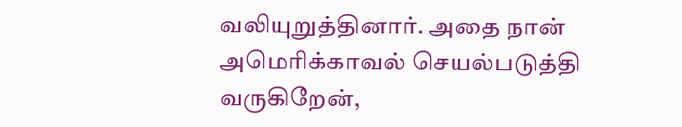வலியுறுத்தினார். அதை நான் அமெரிக்காவல் செயல்படுத்தி வருகிறேன்,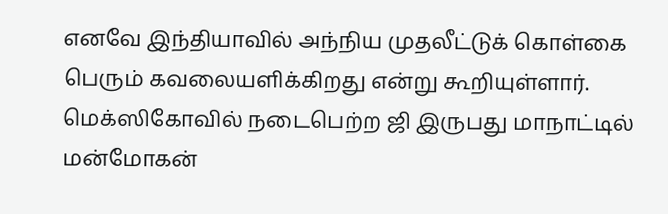எனவே இந்தியாவில் அந்நிய முதலீட்டுக் கொள்கை பெரும் கவலையளிக்கிறது என்று கூறியுள்ளார். மெக்ஸிகோவில் நடைபெற்ற ஜி இருபது மாநாட்டில் மன்மோகன்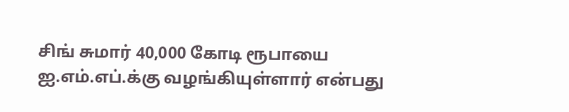சிங் சுமார் 40,000 கோடி ரூபாயை ஐ.எம்.எப்.க்கு வழங்கியுள்ளார் என்பது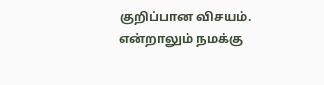குறிப்பான விசயம். என்றாலும் நமக்கு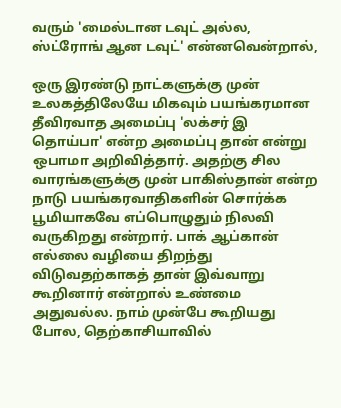வரும் 'மைல்டான டவுட் அல்ல, ஸ்ட்ரோங் ஆன டவுட்' என்னவென்றால்,

ஒரு இரண்டு நாட்களுக்கு முன் உலகத்திலேயே மிகவும் பயங்கரமான தீவிரவாத அமைப்பு 'லக்சர் இ தொய்பா' என்ற அமைப்பு தான் என்று ஒபாமா அறிவித்தார். அதற்கு சில வாரங்களுக்கு முன் பாகிஸ்தான் என்ற நாடு பயங்கரவாதிகளின் சொர்க்க பூமியாகவே எப்பொழுதும் நிலவி வருகிறது என்றார். பாக் ஆப்கான் எல்லை வழியை திறந்து விடுவதற்காகத் தான் இவ்வாறு கூறினார் என்றால் உண்மை அதுவல்ல. நாம் முன்பே கூறியது போல, தெற்காசியாவில்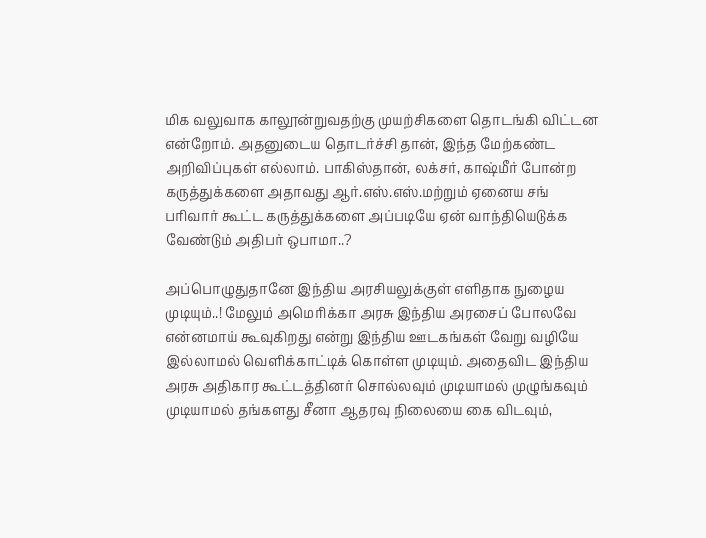மிக வலுவாக காலூன்றுவதற்கு முயற்சிகளை தொடங்கி விட்டன என்றோம். அதனுடைய தொடர்ச்சி தான், இந்த மேற்கண்ட அறிவிப்புகள் எல்லாம். பாகிஸ்தான், லக்சர், காஷ்மீர் போன்ற கருத்துக்களை அதாவது ஆர்.எஸ்.எஸ்.மற்றும் ஏனைய சங் பரிவார் கூட்ட கருத்துக்களை அப்படியே ஏன் வாந்தியெடுக்க வேண்டும் அதிபர் ஒபாமா..?

அப்பொழுதுதானே இந்திய அரசியலுக்குள் எளிதாக நுழைய முடியும்..! மேலும் அமெரிக்கா அரசு இந்திய அரசைப் போலவே என்னமாய் கூவுகிறது என்று இந்திய ஊடகங்கள் வேறு வழியே இல்லாமல் வெளிக்காட்டிக் கொள்ள முடியும். அதைவிட இந்திய அரசு அதிகார கூட்டத்தினர் சொல்லவும் முடியாமல் முழுங்கவும் முடியாமல் தங்களது சீனா ஆதரவு நிலையை கை விடவும்,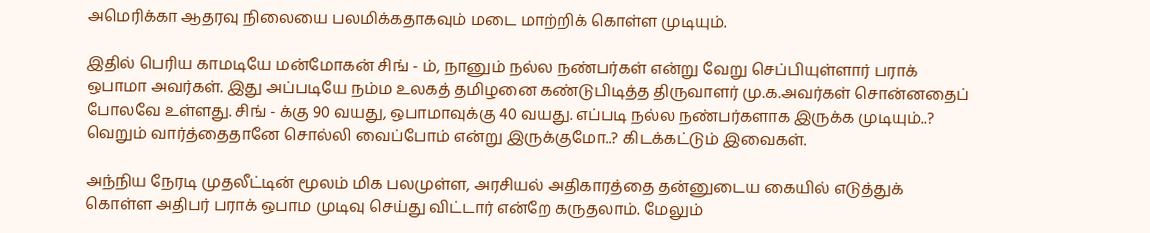அமெரிக்கா ஆதரவு நிலையை பலமிக்கதாகவும் மடை மாற்றிக் கொள்ள முடியும்.

இதில் பெரிய காமடியே மன்மோகன் சிங் - ம், நானும் நல்ல நண்பர்கள் என்று வேறு செப்பியுள்ளார் பராக் ஒபாமா அவர்கள். இது அப்படியே நம்ம உலகத் தமிழனை கண்டுபிடித்த திருவாளர் மு.க.அவர்கள் சொன்னதைப் போலவே உள்ளது. சிங் - க்கு 90 வயது, ஒபாமாவுக்கு 40 வயது. எப்படி நல்ல நண்பர்களாக இருக்க முடியும்..? வெறும் வார்த்தைதானே சொல்லி வைப்போம் என்று இருக்குமோ..? கிடக்கட்டும் இவைகள்.

அந்நிய நேரடி முதலீட்டின் மூலம் மிக பலமுள்ள, அரசியல் அதிகாரத்தை தன்னுடைய கையில் எடுத்துக் கொள்ள அதிபர் பராக் ஒபாம முடிவு செய்து விட்டார் என்றே கருதலாம். மேலும்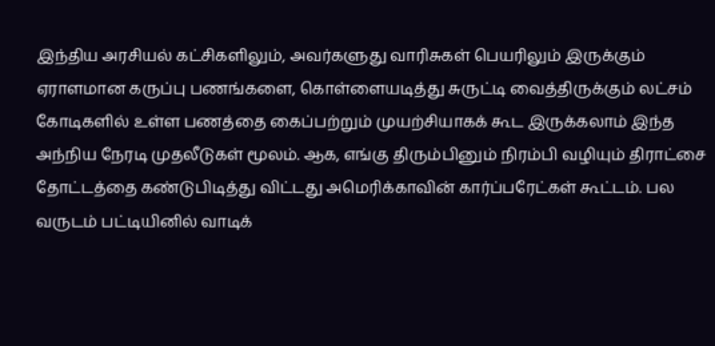இந்திய அரசியல் கட்சிகளிலும், அவர்களுது வாரிசுகள் பெயரிலும் இருக்கும் ஏராளமான கருப்பு பணங்களை, கொள்ளையடித்து சுருட்டி வைத்திருக்கும் லட்சம் கோடிகளில் உள்ள பணத்தை கைப்பற்றும் முயற்சியாகக் கூட இருக்கலாம் இந்த அந்நிய நேரடி முதலீடுகள் மூலம். ஆக, எங்கு திரும்பினும் நிரம்பி வழியும் திராட்சை தோட்டத்தை கண்டுபிடித்து விட்டது அமெரிக்காவின் கார்ப்பரேட்கள் கூட்டம். பல வருடம் பட்டியினில் வாடிக்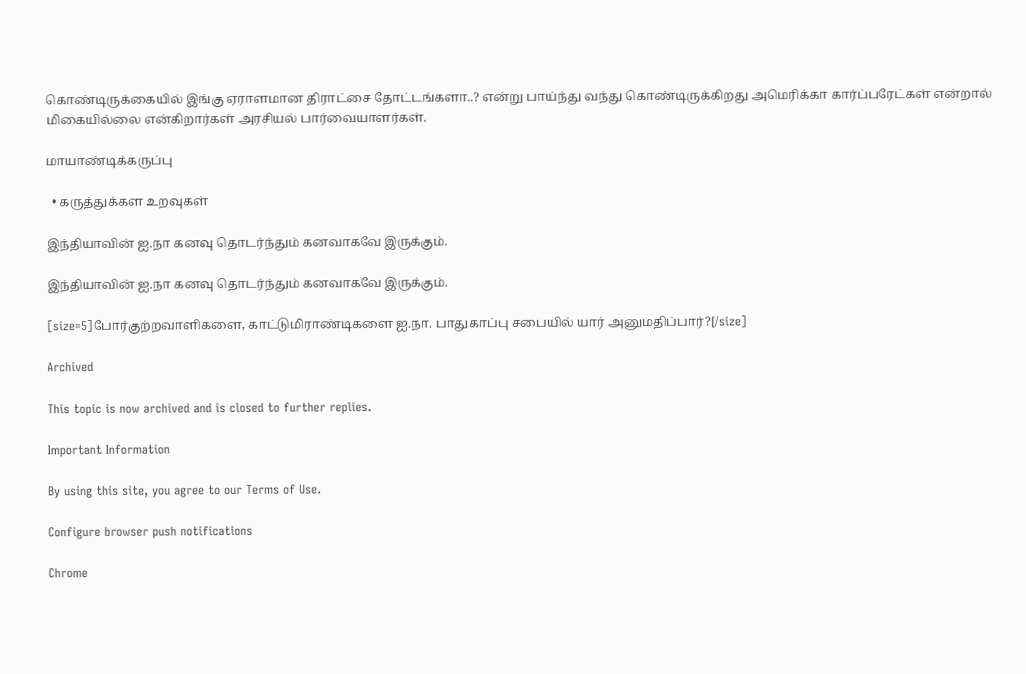கொண்டிருக்கையில் இங்கு ஏராளமான திராட்சை தோட்டங்களா..? என்று பாய்ந்து வந்து கொண்டிருக்கிறது அமெரிக்கா கார்ப்பரேட்கள் என்றால் மிகையில்லை என்கிறார்கள் அரசியல் பார்வையாளர்கள்.

மாயாண்டிக்கருப்பு

  • கருத்துக்கள உறவுகள்

இந்தியாவின் ஐ.நா கனவு தொடர்ந்தும் கனவாகவே இருக்கும்.

இந்தியாவின் ஐ.நா கனவு தொடர்ந்தும் கனவாகவே இருக்கும்.

[size=5]போர்குற்றவாளிகளை, காட்டுமிராண்டிகளை ஐ.நா. பாதுகாப்பு சபையில் யார் அனுமதிப்பார்?[/size]

Archived

This topic is now archived and is closed to further replies.

Important Information

By using this site, you agree to our Terms of Use.

Configure browser push notifications

Chrome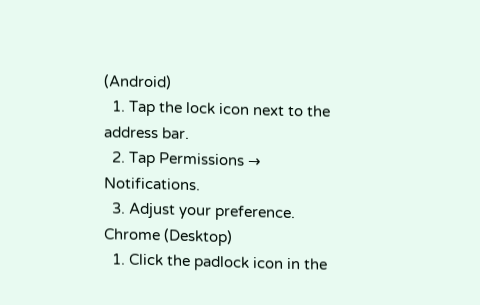(Android)
  1. Tap the lock icon next to the address bar.
  2. Tap Permissions → Notifications.
  3. Adjust your preference.
Chrome (Desktop)
  1. Click the padlock icon in the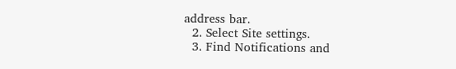address bar.
  2. Select Site settings.
  3. Find Notifications and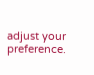adjust your preference.